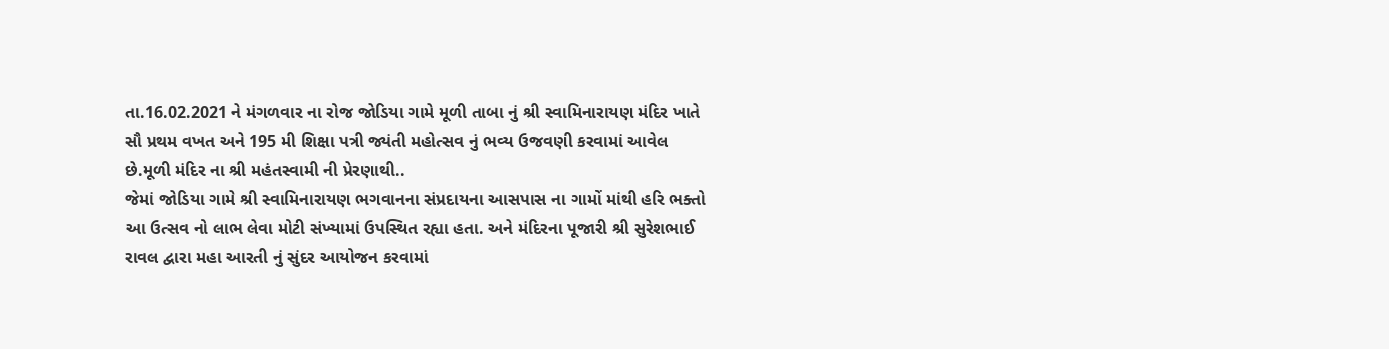તા.16.02.2021 ને મંગળવાર ના રોજ જોડિયા ગામે મૂળી તાબા નું શ્રી સ્વામિનારાયણ મંદિર ખાતે સૌ પ્રથમ વખત અને 195 મી શિક્ષા પત્રી જ્યંતી મહોત્સવ નું ભવ્ય ઉજવણી કરવામાં આવેલ છે.મૂળી મંદિર ના શ્રી મહંતસ્વામી ની પ્રેરણાથી..
જેમાં જોડિયા ગામે શ્રી સ્વામિનારાયણ ભગવાનના સંપ્રદાયના આસપાસ ના ગામોં માંથી હરિ ભક્તો આ ઉત્સવ નો લાભ લેવા મોટી સંખ્યામાં ઉપસ્થિત રહ્યા હતા. અને મંદિરના પૂજારી શ્રી સુરેશભાઈ રાવલ દ્વારા મહા આરતી નું સુંદર આયોજન કરવામાં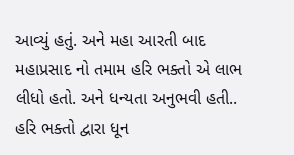આવ્યું હતું. અને મહા આરતી બાદ મહાપ્રસાદ નો તમામ હરિ ભક્તો એ લાભ લીધો હતો. અને ધન્યતા અનુભવી હતી.. હરિ ભક્તો દ્વારા ધૂન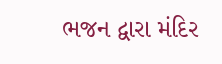ભજન દ્વારા મંદિર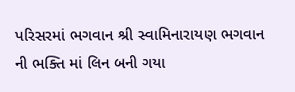પરિસરમાં ભગવાન શ્રી સ્વામિનારાયણ ભગવાન ની ભક્તિ માં લિન બની ગયા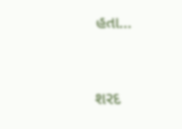હતા…



શરદ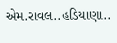એમ.રાવલ..હડિયાણા..